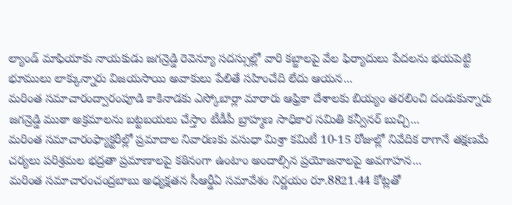ల్యాండ్ మాఫియాకు నాయకుడు జగన్రెడ్డి రెవెన్యూ సదస్సుల్లో వారి కబ్జాలపై వేల ఫిర్యాదులు పేదలను భయపెట్టి భూములు లాక్కున్నారు విజయసాయి అవాకులు పేలితే సహించేది లేదు ఆయన...
మరింత సమాచారంద్వారంపూడి కాకినాడకు ఎస్కోబార్లా మారారు ఆఫ్రికా దేశాలకు బియ్యం తరలించి దండుకున్నారు జగన్రెడ్డి ముఠా అక్రమాలను బట్టబయలు చేస్తాం టీడీపీ బ్రాహ్మణ సాధికార సమితి కన్వీనర్ బుచ్చి...
మరింత సమాచారంఫ్యాక్టరీల్లో ప్రమాదాల నివారణకు వసుధా మిశ్రా కమిటీ 10-15 రోజుల్లో నివేదిక రాగానే తక్షణమే చర్యలు పరిశ్రమల భద్రతా ప్రమాణాలపై కఠినంగా ఉంటాం అందాల్సిన ప్రయోజనాలపై అవగాహన...
మరింత సమాచారంచంద్రబాబు అధ్యక్షతన సీఆర్డీఏ సమావేశం నిర్ణయం రూ.8821.44 కోట్లతో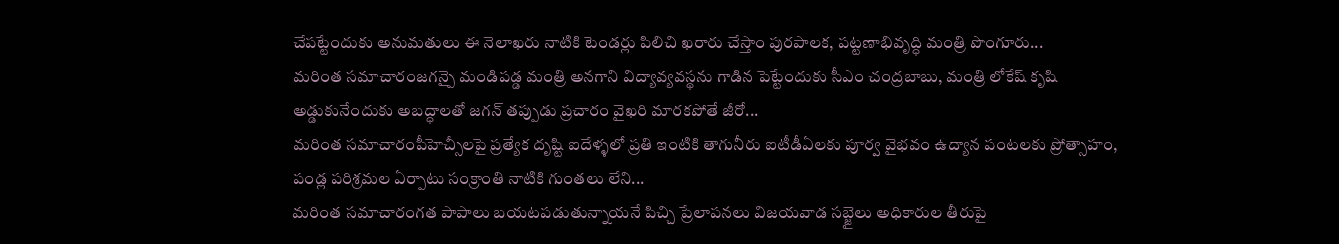చేపట్టేందుకు అనుమతులు ఈ నెలాఖరు నాటికి టెండర్లు పిలిచి ఖరారు చేస్తాం పురపాలక, పట్టణాభివృద్ధి మంత్రి పొంగూరు...
మరింత సమాచారంజగన్పై మండిపడ్డ మంత్రి అనగాని విద్యావ్యవస్థను గాడిన పెట్టేందుకు సీఎం చంద్రబాబు, మంత్రి లోకేష్ కృషి అడ్డుకునేందుకు అబద్ధాలతో జగన్ తప్పుడు ప్రచారం వైఖరి మారకపోతే జీరో...
మరింత సమాచారంపీహెచ్సీలపై ప్రత్యేక దృష్టి ఐదేళ్ళలో ప్రతి ఇంటికి తాగునీరు ఐటీడీఏలకు పూర్వ వైభవం ఉద్యాన పంటలకు ప్రోత్సాహం, పండ్ల పరిశ్రమల ఏర్పాటు సంక్రాంతి నాటికి గుంతలు లేని...
మరింత సమాచారంగత పాపాలు బయటపడుతున్నాయనే పిచ్చి ప్రేలాపనలు విజయవాడ సబ్జైలు అధికారుల తీరుపై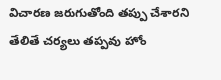విచారణ జరుగుతోంది తప్పు చేశారని తేలితే చర్యలు తప్పవు హోం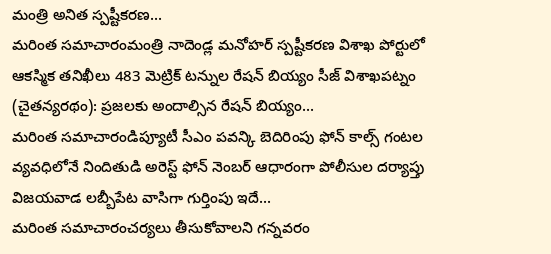మంత్రి అనిత స్పష్టీకరణ...
మరింత సమాచారంమంత్రి నాదెండ్ల మనోహర్ స్పష్టీకరణ విశాఖ పోర్టులో ఆకస్మిక తనిఖీలు 483 మెట్రిక్ టన్నుల రేషన్ బియ్యం సీజ్ విశాఖపట్నం (చైతన్యరథం): ప్రజలకు అందాల్సిన రేషన్ బియ్యం...
మరింత సమాచారండిప్యూటీ సీఎం పవన్కి బెదిరింపు ఫోన్ కాల్స్ గంటల వ్యవధిలోనే నిందితుడి అరెస్ట్ ఫోన్ నెంబర్ ఆధారంగా పోలీసుల దర్యాప్తు విజయవాడ లబ్బీపేట వాసిగా గుర్తింపు ఇదే...
మరింత సమాచారంచర్యలు తీసుకోవాలని గన్నవరం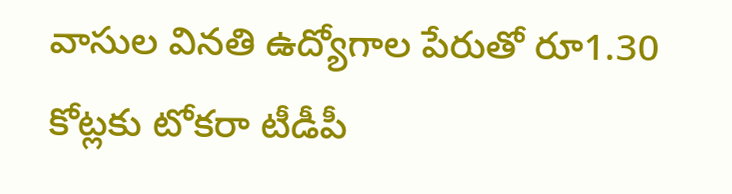వాసుల వినతి ఉద్యోగాల పేరుతో రూ1.30 కోట్లకు టోకరా టీడీపీ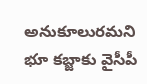అనుకూలురమని భూ కబ్జాకు వైసీపీ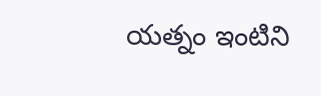యత్నం ఇంటిని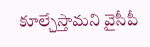కూల్చేస్తామని వైసీపీ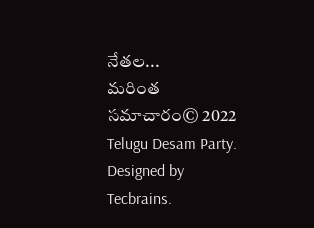నేతల...
మరింత సమాచారం© 2022 Telugu Desam Party. Designed by Tecbrains.